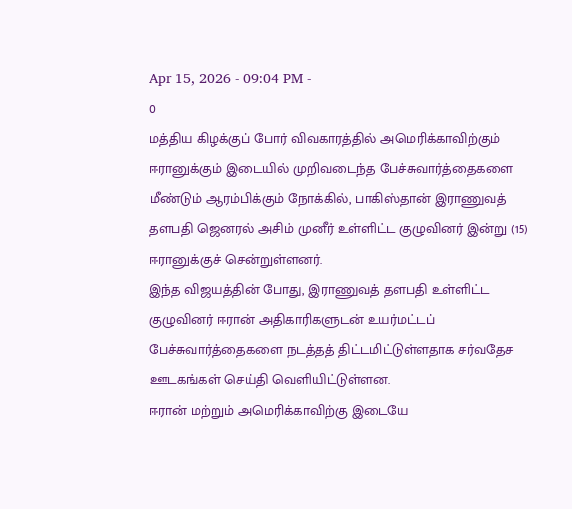Apr 15, 2026 - 09:04 PM -
0
மத்திய கிழக்குப் போர் விவகாரத்தில் அமெரிக்காவிற்கும் ஈரானுக்கும் இடையில் முறிவடைந்த பேச்சுவார்த்தைகளை மீண்டும் ஆரம்பிக்கும் நோக்கில், பாகிஸ்தான் இராணுவத் தளபதி ஜெனரல் அசிம் முனீர் உள்ளிட்ட குழுவினர் இன்று (15) ஈரானுக்குச் சென்றுள்ளனர்.
இந்த விஜயத்தின் போது, இராணுவத் தளபதி உள்ளிட்ட குழுவினர் ஈரான் அதிகாரிகளுடன் உயர்மட்டப் பேச்சுவார்த்தைகளை நடத்தத் திட்டமிட்டுள்ளதாக சர்வதேச ஊடகங்கள் செய்தி வெளியிட்டுள்ளன.
ஈரான் மற்றும் அமெரிக்காவிற்கு இடையே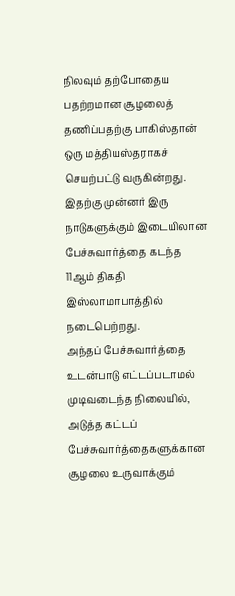நிலவும் தற்போதைய பதற்றமான சூழலைத் தணிப்பதற்கு பாகிஸ்தான் ஒரு மத்தியஸ்தராகச் செயற்பட்டு வருகின்றது.
இதற்கு முன்னர் இரு நாடுகளுக்கும் இடையிலான பேச்சுவார்த்தை கடந்த 11ஆம் திகதி இஸ்லாமாபாத்தில் நடைபெற்றது.
அந்தப் பேச்சுவார்த்தை உடன்பாடு எட்டப்படாமல் முடிவடைந்த நிலையில், அடுத்த கட்டப் பேச்சுவார்த்தைகளுக்கான சூழலை உருவாக்கும்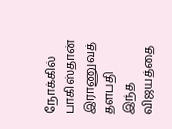நோக்கில் பாகிஸ்தான் இராணுவத் தளபதி இந்த விஜயத்தை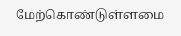மேற்கொண்டுள்ளமை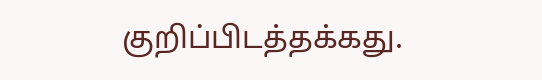குறிப்பிடத்தக்கது.